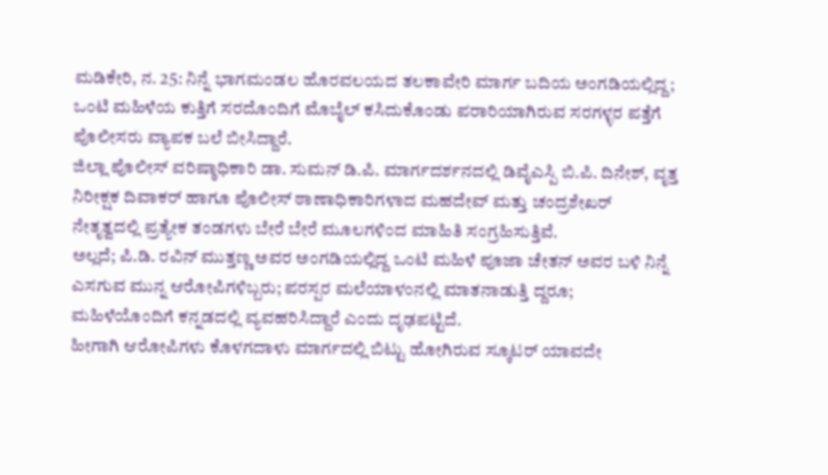ಮಡಿಕೇರಿ, ನ. 25: ನಿನ್ನೆ ಭಾಗಮಂಡಲ ಹೊರವಲಯದ ತಲಕಾವೇರಿ ಮಾರ್ಗ ಬದಿಯ ಅಂಗಡಿಯಲ್ಲಿದ್ದ; ಒಂಟಿ ಮಹಿಳೆಯ ಕುತ್ತಿಗೆ ಸರದೊಂದಿಗೆ ಮೊಬೈಲ್ ಕಸಿದುಕೊಂಡು ಪರಾರಿಯಾಗಿರುವ ಸರಗಳ್ಳರ ಪತ್ತೆಗೆ ಪೊಲೀಸರು ವ್ಯಾಪಕ ಬಲೆ ಬೀಸಿದ್ದಾರೆ.
ಜಿಲ್ಲಾ ಪೊಲೀಸ್ ವರಿಷ್ಠಾಧಿಕಾರಿ ಡಾ. ಸುಮನ್ ಡಿ.ಪಿ. ಮಾರ್ಗದರ್ಶನದಲ್ಲಿ ಡಿವೈಎಸ್ಪಿ ಬಿ.ಪಿ. ದಿನೇಶ್, ವೃತ್ತ ನಿರೀಕ್ಷಕ ದಿವಾಕರ್ ಹಾಗೂ ಪೊಲೀಸ್ ಠಾಣಾಧಿಕಾರಿಗಳಾದ ಮಹದೇವ್ ಮತ್ತು ಚಂದ್ರಶೇಖರ್ ನೇತೃತ್ವದಲ್ಲಿ ಪ್ರತ್ಯೇಕ ತಂಡಗಳು ಬೇರೆ ಬೇರೆ ಮೂಲಗಳಿಂದ ಮಾಹಿತಿ ಸಂಗ್ರಹಿಸುತ್ತಿವೆ.
ಅಲ್ಲದೆ; ಪಿ.ಡಿ. ರವಿನ್ ಮುತ್ತಣ್ಣ ಅವರ ಅಂಗಡಿಯಲ್ಲಿದ್ದ ಒಂಟಿ ಮಹಿಳೆ ಪೂಜಾ ಚೇತನ್ ಅವರ ಬಳಿ ನಿನ್ನೆ ಎಸಗುವ ಮುನ್ನ ಆರೋಪಿಗಳಿಬ್ಬರು; ಪರಸ್ಪರ ಮಲೆಯಾಳಂನಲ್ಲಿ ಮಾತನಾಡುತ್ತಿ ದ್ದರೂ; ಮಹಿಳೆಯೊಂದಿಗೆ ಕನ್ನಡದಲ್ಲಿ ವ್ಯವಹರಿಸಿದ್ದಾರೆ ಎಂದು ದೃಢಪಟ್ಟಿದೆ.
ಹೀಗಾಗಿ ಆರೋಪಿಗಳು ಕೊಳಗದಾಳು ಮಾರ್ಗದಲ್ಲಿ ಬಿಟ್ಟು ಹೋಗಿರುವ ಸ್ಕೂಟರ್ ಯಾವದೇ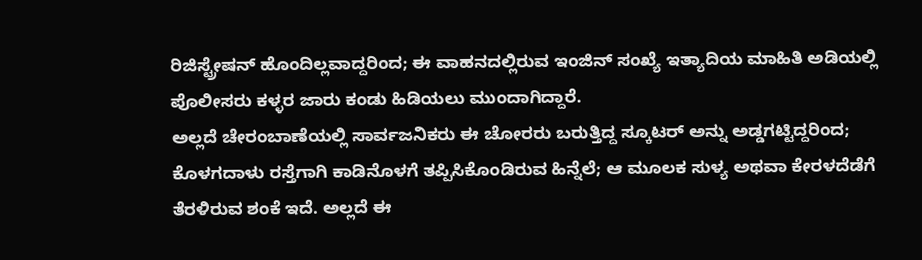ರಿಜಿಸ್ಟ್ರೇಷನ್ ಹೊಂದಿಲ್ಲವಾದ್ದರಿಂದ; ಈ ವಾಹನದಲ್ಲಿರುವ ಇಂಜಿನ್ ಸಂಖ್ಯೆ ಇತ್ಯಾದಿಯ ಮಾಹಿತಿ ಅಡಿಯಲ್ಲಿ ಪೊಲೀಸರು ಕಳ್ಳರ ಜಾರು ಕಂಡು ಹಿಡಿಯಲು ಮುಂದಾಗಿದ್ದಾರೆ.
ಅಲ್ಲದೆ ಚೇರಂಬಾಣೆಯಲ್ಲಿ ಸಾರ್ವಜನಿಕರು ಈ ಚೋರರು ಬರುತ್ತಿದ್ದ ಸ್ಕೂಟರ್ ಅನ್ನು ಅಡ್ಡಗಟ್ಟಿದ್ದರಿಂದ; ಕೊಳಗದಾಳು ರಸ್ತೆಗಾಗಿ ಕಾಡಿನೊಳಗೆ ತಪ್ಪಿಸಿಕೊಂಡಿರುವ ಹಿನ್ನೆಲೆ; ಆ ಮೂಲಕ ಸುಳ್ಯ ಅಥವಾ ಕೇರಳದೆಡೆಗೆ ತೆರಳಿರುವ ಶಂಕೆ ಇದೆ. ಅಲ್ಲದೆ ಈ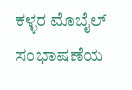ಕಳ್ಳರ ಮೊಬೈಲ್ ಸಂಭಾಷಣೆಯ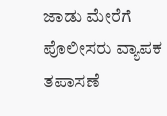ಜಾಡು ಮೇರೆಗೆ ಪೊಲೀಸರು ವ್ಯಾಪಕ ತಪಾಸಣೆ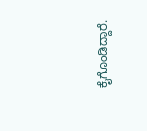ಕೈಗೊಂಡಿದ್ದಾರೆ.